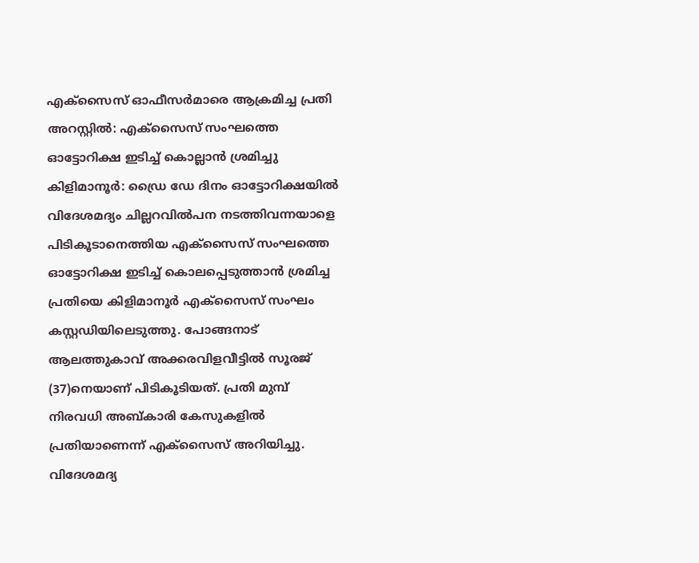എക്സൈസ് ഓഫീസർമാരെ ആക്രമിച്ച പ്രതി അറസ്റ്റിൽ: എക്സൈസ് സംഘത്തെ ഓട്ടോറിക്ഷ ഇടിച്ച് കൊല്ലാൻ ശ്രമിച്ചു
കിളിമാനൂർ: ഡ്രൈ ഡേ ദിനം ഓട്ടോറിക്ഷയിൽ വിദേശമദ്യം ചില്ലറവിൽപന നടത്തിവന്നയാളെ പിടികൂടാനെത്തിയ എക്സൈസ് സംഘത്തെ ഓട്ടോറിക്ഷ ഇടിച്ച് കൊലപ്പെടുത്താൻ ശ്രമിച്ച പ്രതിയെ കിളിമാനൂർ എക്സൈസ് സംഘം കസ്റ്റഡിയിലെടുത്തു. പോങ്ങനാട് ആലത്തുകാവ് അക്കരവിളവീട്ടിൽ സൂരജ് (37)നെയാണ് പിടികൂടിയത്. പ്രതി മുമ്പ് നിരവധി അബ്കാരി കേസുകളിൽ പ്രതിയാണെന്ന് എക്സൈസ് അറിയിച്ചു. വിദേശമദ്യ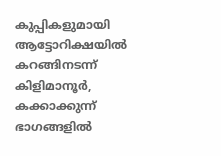കുപ്പികളുമായി ആട്ടോറിക്ഷയിൽ കറങ്ങിനടന്ന് കിളിമാനൂർ, കക്കാക്കുന്ന് ഭാഗങ്ങളിൽ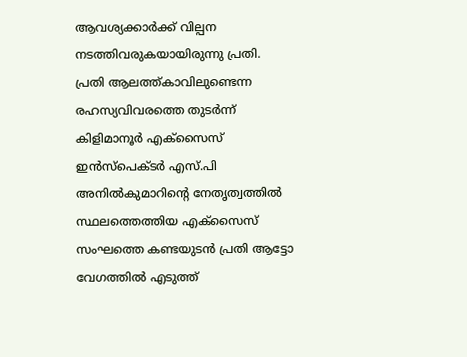ആവശ്യക്കാർക്ക് വില്പന നടത്തിവരുകയായിരുന്നു പ്രതി.
പ്രതി ആലത്ത്കാവിലുണ്ടെന്ന രഹസ്യവിവരത്തെ തുടർന്ന് കിളിമാനൂർ എക്സൈസ് ഇൻസ്പെക്ടർ എസ്.പി അനിൽകുമാറിന്റെ നേതൃത്വത്തിൽ സ്ഥലത്തെത്തിയ എക്സൈസ് സംഘത്തെ കണ്ടയുടൻ പ്രതി ആട്ടോ വേഗത്തിൽ എടുത്ത്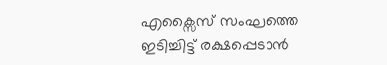എക്സൈസ് സംഘത്തെ ഇടിച്ചിട്ട് രക്ഷപ്പെടാൻ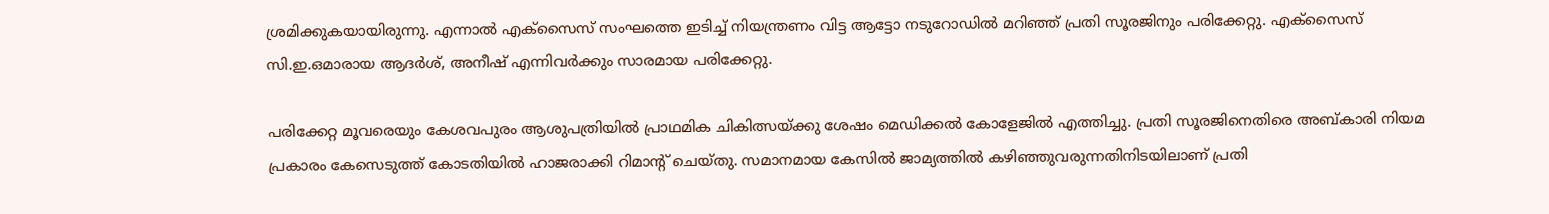ശ്രമിക്കുകയായിരുന്നു. എന്നാൽ എക്സൈസ് സംഘത്തെ ഇടിച്ച് നിയന്ത്രണം വിട്ട ആട്ടോ നടുറോഡിൽ മറിഞ്ഞ് പ്രതി സൂരജിനും പരിക്കേറ്റു. എക്സൈസ് സി.ഇ.ഒമാരായ ആദർശ്, അനീഷ് എന്നിവർക്കും സാരമായ പരിക്കേറ്റു.

പരിക്കേറ്റ മൂവരെയും കേശവപുരം ആശുപത്രിയിൽ പ്രാഥമിക ചികിത്സയ്ക്കു ശേഷം മെഡിക്കൽ കോളേജിൽ എത്തിച്ചു. പ്രതി സൂരജിനെതിരെ അബ്കാരി നിയമ പ്രകാരം കേസെടുത്ത് കോടതിയിൽ ഹാജരാക്കി റിമാന്റ് ചെയ്തു. സമാനമായ കേസിൽ ജാമ്യത്തിൽ കഴിഞ്ഞുവരുന്നതിനിടയിലാണ് പ്രതി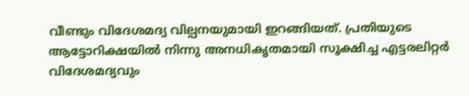വീണ്ടും വിദേശമദ്യ വില്പനയുമായി ഇറങ്ങിയത്. പ്രതിയുടെ ആട്ടോറിക്ഷയിൽ നിന്നു അനധികൃതമായി സൂക്ഷിച്ച എട്ടരലിറ്റർ വിദേശമദ്യവും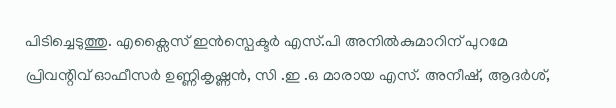പിടിച്ചെടുത്തു. എക്സൈസ് ഇൻസ്പെക്ടർ എസ്.പി അനിൽകുമാറിന് പുറമേ പ്രിവന്റിവ് ഓഫീസർ ഉണ്ണികൃഷ്ണൻ, സി .ഇ .ഒ മാരായ എസ്. അനീഷ്, ആദർശ്,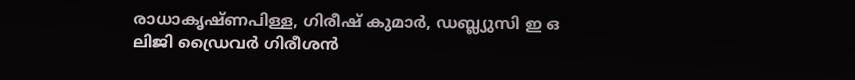രാധാകൃഷ്ണപിള്ള, ഗിരീഷ് കുമാർ, ഡബ്ല്യുസി ഇ ഒ ലിജി ഡ്രൈവർ ഗിരീശൻ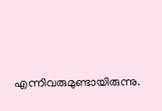എന്നിവരുമുണ്ടായിരുന്നു.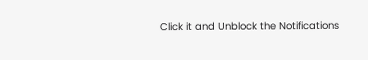Click it and Unblock the Notifications